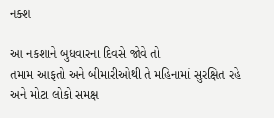નક્શ

આ નકશાને બુધવારના દિવસે જોવે તો
તમામ આફતો અને બીમારીઓથી તે મહિનામાં સુરક્ષિત રહે અને મોટા લોકો સમક્ષ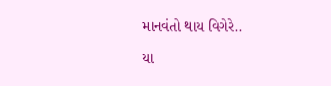માનવંતો થાય વિગેરે..

યા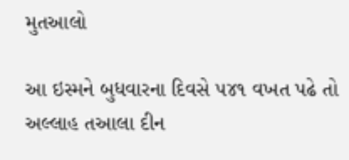મુતઆલો

આ ઇસ્મને બુધવારના દિવસે ૫૪૧ વખત પઢે તો અલ્લાહ તઆલા દીન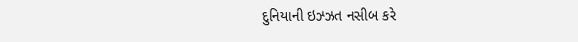દુનિયાની ઇઝ્ઝત નસીબ કરે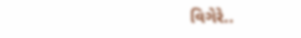વિગેરે..